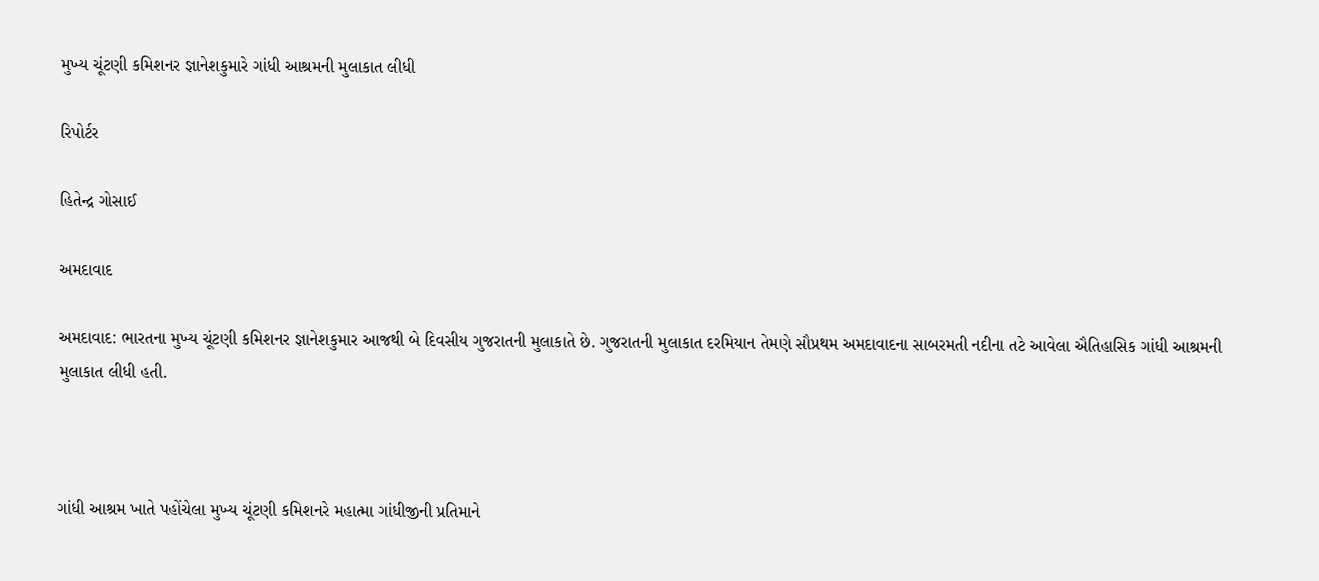મુખ્ય ચૂંટણી કમિશનર જ્ઞાનેશકુમારે ગાંધી આશ્રમની મુલાકાત લીધી

રિપોર્ટર

હિતેન્દ્ર ગોસાઈ

અમદાવાદ

અમદાવાદ: ભારતના મુખ્ય ચૂંટણી કમિશનર જ્ઞાનેશકુમાર આજથી બે દિવસીય ગુજરાતની મુલાકાતે છે. ગુજરાતની મુલાકાત દરમિયાન તેમણે સૌપ્રથમ અમદાવાદના સાબરમતી નદીના તટે આવેલા ઐતિહાસિક ગાંધી આશ્રમની મુલાકાત લીધી હતી.



ગાંધી આશ્રમ ખાતે પહોંચેલા મુખ્ય ચૂંટણી કમિશનરે મહાત્મા ગાંધીજીની પ્રતિમાને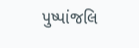પુષ્પાંજલિ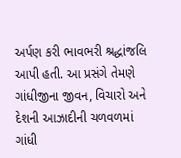અર્પણ કરી ભાવભરી શ્રદ્ધાંજલિ આપી હતી. આ પ્રસંગે તેમણે ગાંધીજીના જીવન, વિચારો અને દેશની આઝાદીની ચળવળમાં ગાંધી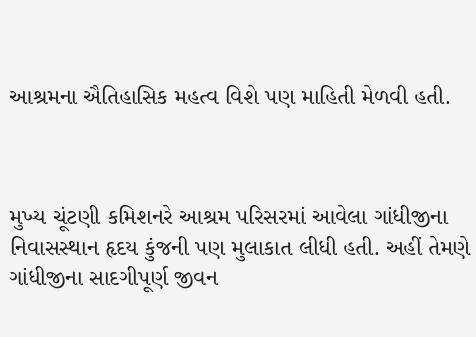આશ્રમના ઐતિહાસિક મહત્વ વિશે પણ માહિતી મેળવી હતી.



મુખ્ય ચૂંટણી કમિશનરે આશ્રમ પરિસરમાં આવેલા ગાંધીજીના નિવાસસ્થાન હૃદય કુંજની પણ મુલાકાત લીધી હતી. અહીં તેમણે ગાંધીજીના સાદગીપૂર્ણ જીવન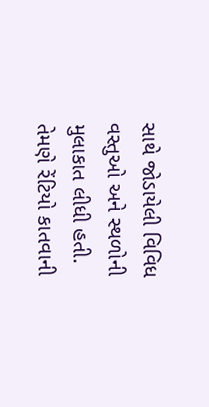સાથે જોડાયેલી વિવિધ વસ્તુઓ અને સ્થળોની મુલાકાત લીધી હતી. તેમણે રેંટિયો કાતવાની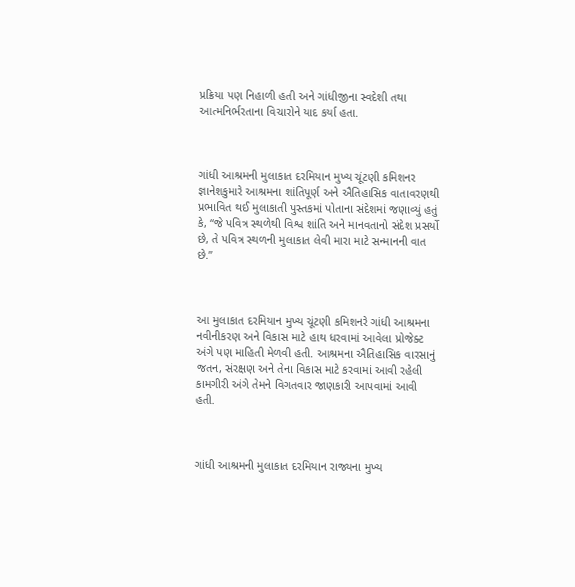પ્રક્રિયા પણ નિહાળી હતી અને ગાંધીજીના સ્વદેશી તથા આત્મનિર્ભરતાના વિચારોને યાદ કર્યા હતા.



ગાંધી આશ્રમની મુલાકાત દરમિયાન મુખ્ય ચૂંટણી કમિશનર જ્ઞાનેશકુમારે આશ્રમના શાંતિપૂર્ણ અને ઐતિહાસિક વાતાવરણથી પ્રભાવિત થઈ મુલાકાતી પુસ્તકમાં પોતાના સંદેશમાં જણાવ્યું હતું કે, “જે પવિત્ર સ્થળેથી વિશ્વ શાંતિ અને માનવતાનો સંદેશ પ્રસર્યો છે, તે પવિત્ર સ્થળની મુલાકાત લેવી મારા માટે સન્માનની વાત છે.”



આ મુલાકાત દરમિયાન મુખ્ય ચૂંટણી કમિશનરે ગાંધી આશ્રમના નવીનીકરણ અને વિકાસ માટે હાથ ધરવામાં આવેલા પ્રોજેક્ટ અંગે પણ માહિતી મેળવી હતી. આશ્રમના ઐતિહાસિક વારસાનું જતન, સંરક્ષણ અને તેના વિકાસ માટે કરવામાં આવી રહેલી કામગીરી અંગે તેમને વિગતવાર જાણકારી આપવામાં આવી હતી.



ગાંધી આશ્રમની મુલાકાત દરમિયાન રાજ્યના મુખ્ય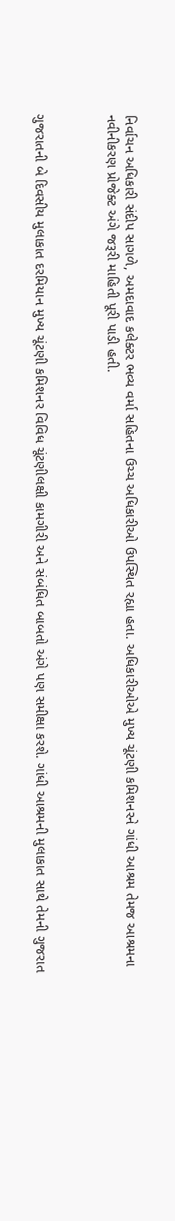નિર્વાચન અધિકારી સંદીપ સાગળે, અમદાવાદ કલેક્ટર ભવ્ય વર્મા સહિતના ઉચ્ચ અધિકારીઓ ઉપસ્થિત રહ્યા હતા. અધિકારીઓએ મુખ્ય ચૂંટણી કમિશનરને ગાંધી આશ્રમ તેમજ આશ્રમના નવીનીકરણ પ્રોજેક્ટ અંગે જરૂરી માહિતી પૂરી પાડી હતી.



ગુજરાતની બે દિવસીય મુલાકાત દરમિયાન મુખ્ય ચૂંટણી કમિશનર વિવિધ ચૂંટણીલક્ષી કામગીરી અને સંબંધિત બાબતો અંગે પણ સમીક્ષા કરશે. ગાંધી આશ્રમની મુલાકાત સાથે તેમની ગુજરાત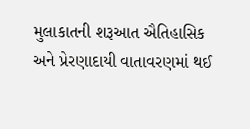મુલાકાતની શરૂઆત ઐતિહાસિક અને પ્રેરણાદાયી વાતાવરણમાં થઈ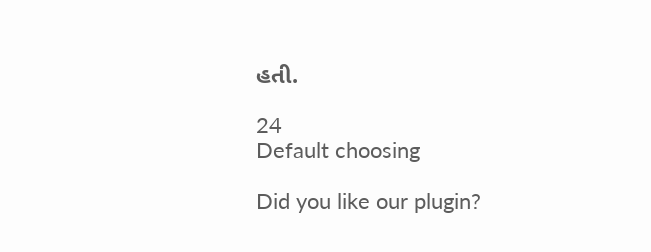હતી.

24
Default choosing

Did you like our plugin?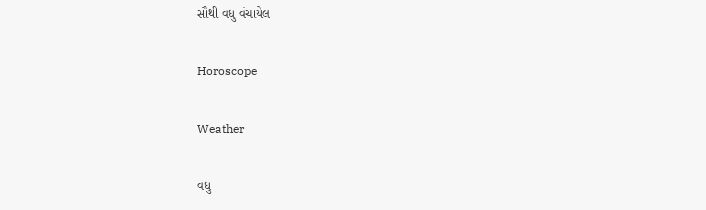સૌથી વધુ વંચાયેલ

Horoscope

Weather

વધુ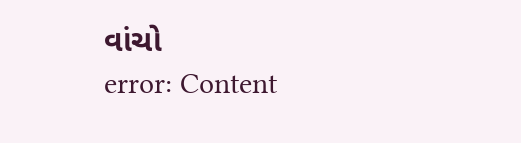વાંચો
error: Content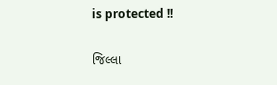is protected !!

જિલ્લા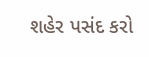શહેર પસંદ કરો